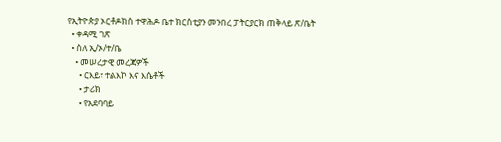የኢትዮጵያ ኦርቶዶክስ ተዋሕዶ ቤተ ክርስቲያን መንበረ ፓትርያርክ ጠቅላይ ጽ/ቤት
  • ቀዳሚ ገጽ
  • ስለ ኢ/ኦ/ተ/ቤ
    • መሠረታዊ መረጃዎች
      • ርእይ፣ ተልእኮ እና እሴቶች
      • ታሪክ
      • የአደባባይ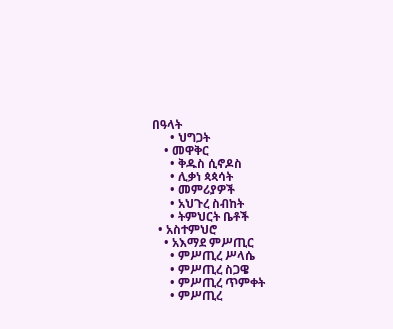በዓላት
      • ህግጋት
    • መዋቅር
      • ቅዱስ ሲኖዶስ
      • ሊቃነ ጳጳሳት
      • መምሪያዎች
      • አህጉረ ስብከት
      • ትምህርት ቤቶች
  • አስተምህሮ
    • አእማደ ምሥጢር
      • ምሥጢረ ሥላሴ
      • ምሥጢረ ስጋዌ
      • ምሥጢረ ጥምቀት
      • ምሥጢረ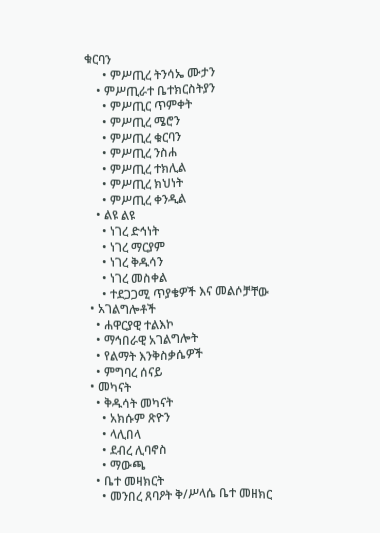ቁርባን
      • ምሥጢረ ትንሳኤ ሙታን
    • ምሥጢራተ ቤተክርስትያን
      • ምሥጢር ጥምቀት
      • ምሥጢረ ሜሮን
      • ምሥጢረ ቁርባን
      • ምሥጢረ ንስሐ
      • ምሥጢረ ተክሊል
      • ምሥጢረ ክህነት
      • ምሥጢረ ቀንዲል
    • ልዩ ልዩ
      • ነገረ ድኅነት
      • ነገረ ማርያም
      • ነገረ ቅዱሳን
      • ነገረ መስቀል
      • ተደጋጋሚ ጥያቄዎች እና መልሶቻቸው
  • አገልግሎቶች
    • ሐዋርያዊ ተልእኮ
    • ማኅበራዊ አገልግሎት
    • የልማት እንቅስቃሴዎች
    • ምግባረ ሰናይ
  • መካናት
    • ቅዱሳት መካናት
      • አክሱም ጽዮን
      • ላሊበላ
      • ደብረ ሊባኖስ
      • ማውጫ
    • ቤተ መዛክርት
      • መንበረ ጸባዖት ቅ/ሥላሴ ቤተ መዘክር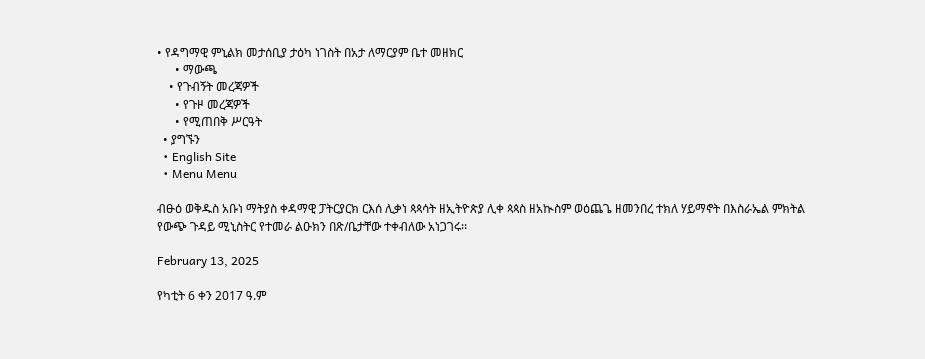• የዳግማዊ ምኒልክ መታሰቢያ ታዕካ ነገስት በአታ ለማርያም ቤተ መዘክር
      • ማውጫ
    • የጉብኝት መረጃዎች
      • የጉዞ መረጃዎች
      • የሚጠበቅ ሥርዓት
  • ያግኙን
  • English Site
  • Menu Menu

ብፁዕ ወቅዱስ አቡነ ማትያስ ቀዳማዊ ፓትርያርክ ርእሰ ሊቃነ ጳጳሳት ዘኢትዮጵያ ሊቀ ጳጳስ ዘአኲስም ወዕጨጌ ዘመንበረ ተክለ ሃይማኖት በእስራኤል ምክትል የውጭ ጉዳይ ሚኒስትር የተመራ ልዑክን በጽ/ቤታቸው ተቀብለው አነጋገሩ፡፡

February 13, 2025

የካቲት 6 ቀን 2017 ዓ.ም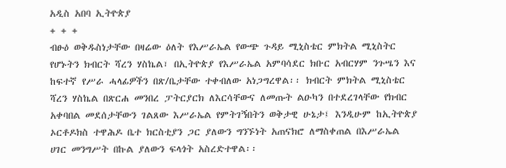አዲስ አበባ ኢትዮጵያ
+ + +
ብፁዕ ወቅዱስነታቸው በዛሬው ዕለት የእሥራኤል የውጭ ጉዳይ ሚኒስቴር ምክትል ሚኒስትር የሆኑትን ክብርት ሻረን ሃስኬል፣ በኢትዮጵያ የእሥራኤል አምባሳደር ክቡር አብርሃም ንጉሤን እና ከፍተኛ የሥራ ሓላፊዎችን በጽ/ቤታቸው ተቀብለው አነጋግረዋል፡፡ ክብርት ምክትል ሚኒስቴር ሻረን ሃስኬል በጽርሐ መንበረ ፓትርያርክ ለእርሳቸውና ለመጡት ልዑካን በተደረገላቸው የክብር አቀባበል መደሰታቸውን ገልጸው እሥራኤል የምትገኝበትን ወቅታዊ ሁኔታ፤ እንዲሁም ከኢትዮጵያ ኦርቶዶክስ ተዋሕዶ ቤተ ክርስቲያን ጋር ያለውን ግንኙነት አጠናክሮ ለማስቀጠል በእሥራኤል ሀገር መንግሥት በኩል ያለውን ፍላጎት አስረድተዋል፡፡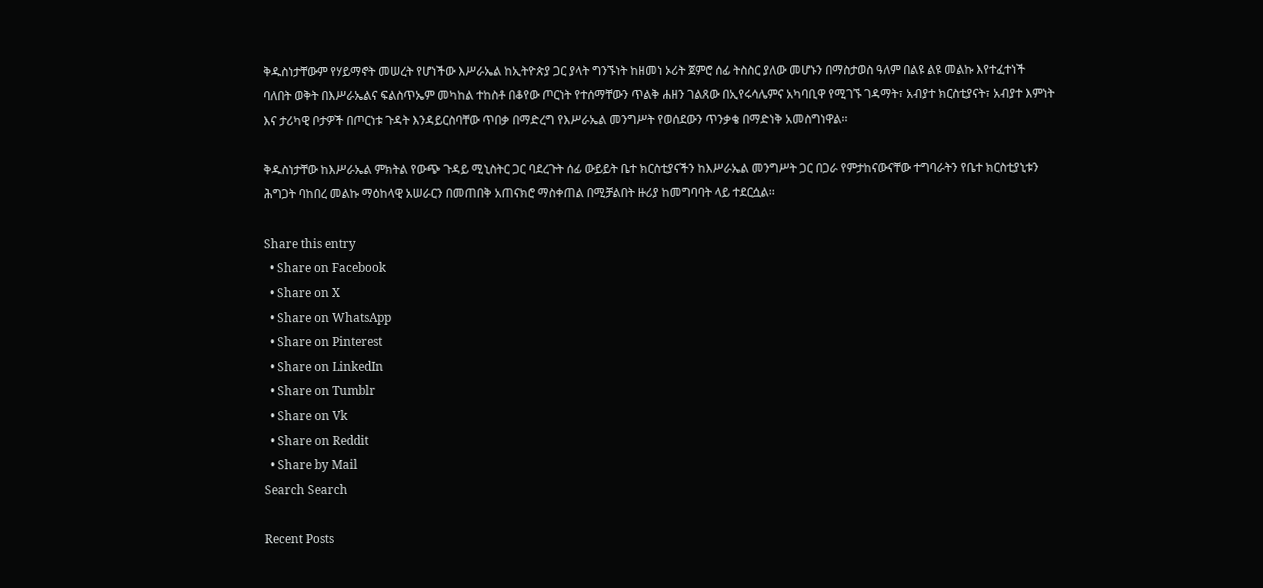ቅዱስነታቸውም የሃይማኖት መሠረት የሆነችው እሥራኤል ከኢትዮጵያ ጋር ያላት ግንኙነት ከዘመነ ኦሪት ጀምሮ ሰፊ ትስስር ያለው መሆኑን በማስታወስ ዓለም በልዩ ልዩ መልኩ እየተፈተነች ባለበት ወቅት በእሥራኤልና ፍልስጥኤም መካከል ተከስቶ በቆየው ጦርነት የተሰማቸውን ጥልቅ ሐዘን ገልጸው በኢየሩሳሌምና አካባቢዋ የሚገኙ ገዳማት፣ አብያተ ክርስቲያናት፣ አብያተ እምነት እና ታሪካዊ ቦታዎች በጦርነቱ ጉዳት እንዳይርስባቸው ጥበቃ በማድረግ የእሥራኤል መንግሥት የወሰደውን ጥንቃቄ በማድነቅ አመስግነዋል፡፡

ቅዱስነታቸው ከእሥራኤል ምክትል የውጭ ጉዳይ ሚኒስትር ጋር ባደረጉት ሰፊ ውይይት ቤተ ክርስቲያናችን ከእሥራኤል መንግሥት ጋር በጋራ የምታከናውናቸው ተግባራትን የቤተ ክርስቲያኒቱን ሕግጋት ባከበረ መልኩ ማዕከላዊ አሠራርን በመጠበቅ አጠናክሮ ማስቀጠል በሚቻልበት ዙሪያ ከመግባባት ላይ ተደርሷል፡፡

Share this entry
  • Share on Facebook
  • Share on X
  • Share on WhatsApp
  • Share on Pinterest
  • Share on LinkedIn
  • Share on Tumblr
  • Share on Vk
  • Share on Reddit
  • Share by Mail
Search Search

Recent Posts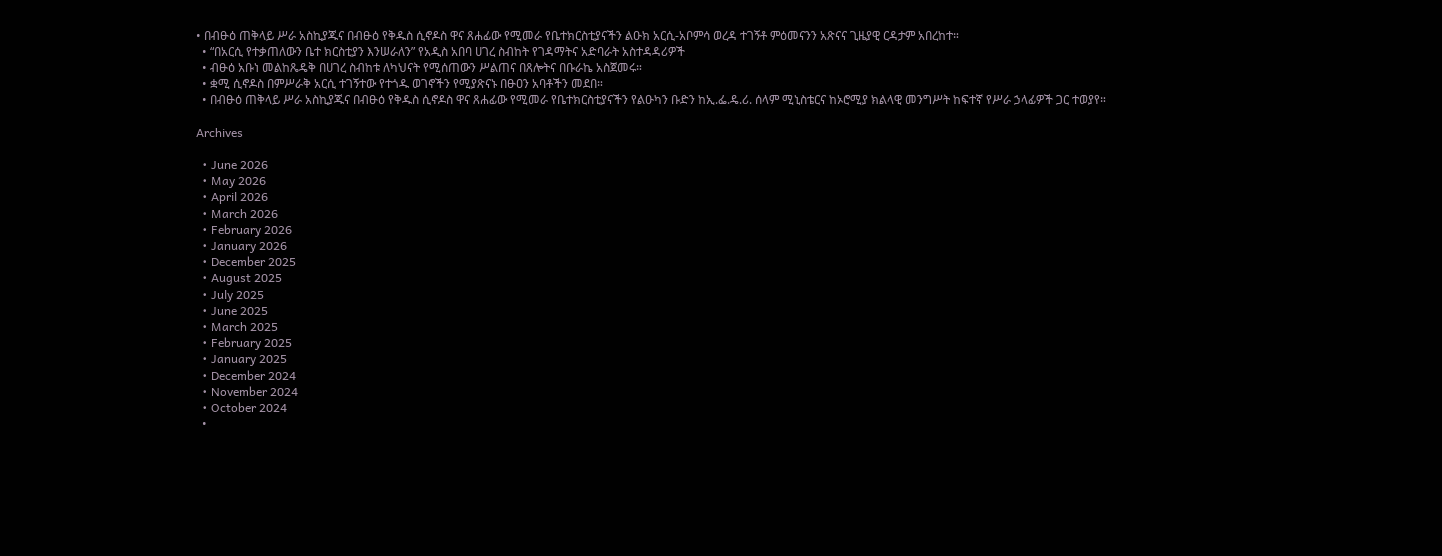• በብፁዕ ጠቅላይ ሥራ አስኪያጁና በብፁዕ የቅዱስ ሲኖዶስ ዋና ጸሐፊው የሚመራ የቤተክርስቲያናችን ልዑክ አርሲ-አቦምሳ ወረዳ ተገኝቶ ምዕመናንን አጽናና ጊዜያዊ ርዳታም አበረከተ።
  • “በአርሲ የተቃጠለውን ቤተ ክርስቲያን እንሠራለን” የአዲስ አበባ ሀገረ ስብከት የገዳማትና አድባራት አስተዳዳሪዎች
  • ብፁዕ አቡነ መልከጼዴቅ በሀገረ ስብከቱ ለካህናት የሚሰጠውን ሥልጠና በጸሎትና በቡራኬ አስጀመሩ።
  • ቋሚ ሲኖዶስ በምሥራቅ አርሲ ተገኝተው የተጎዱ ወገኖችን የሚያጽናኑ በፁዐን አባቶችን መደበ።
  • በብፁዕ ጠቅላይ ሥራ አስኪያጁና በብፁዕ የቅዱስ ሲኖዶስ ዋና ጸሐፊው የሚመራ የቤተክርስቲያናችን የልዑካን ቡድን ከኢ.ፌ.ዴ.ሪ. ሰላም ሚኒስቴርና ከኦሮሚያ ክልላዊ መንግሥት ከፍተኛ የሥራ ኃላፊዎች ጋር ተወያየ።

Archives

  • June 2026
  • May 2026
  • April 2026
  • March 2026
  • February 2026
  • January 2026
  • December 2025
  • August 2025
  • July 2025
  • June 2025
  • March 2025
  • February 2025
  • January 2025
  • December 2024
  • November 2024
  • October 2024
  •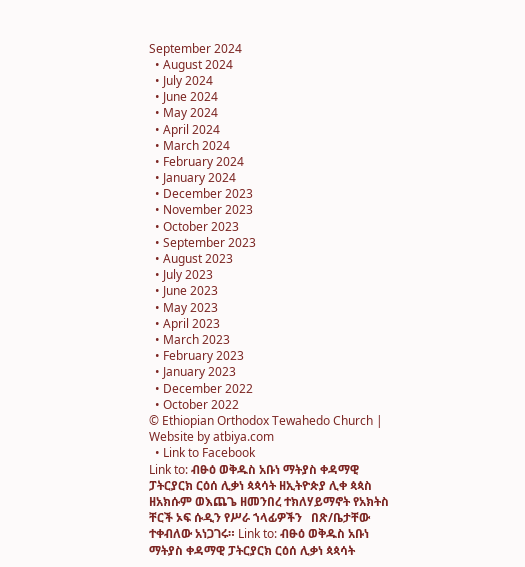September 2024
  • August 2024
  • July 2024
  • June 2024
  • May 2024
  • April 2024
  • March 2024
  • February 2024
  • January 2024
  • December 2023
  • November 2023
  • October 2023
  • September 2023
  • August 2023
  • July 2023
  • June 2023
  • May 2023
  • April 2023
  • March 2023
  • February 2023
  • January 2023
  • December 2022
  • October 2022
© Ethiopian Orthodox Tewahedo Church | Website by atbiya.com
  • Link to Facebook
Link to: ብፁዕ ወቅዱስ አቡነ ማትያስ ቀዳማዊ ፓትርያርክ ርዕሰ ሊቃነ ጳጳሳት ዘኢትዮጵያ ሊቀ ጳጳስ ዘአክሱም ወእጨጌ ዘመንበረ ተክለሃይማኖት የአክትስ ቸርች ኦፍ ሱዲን የሥራ ኀላፊዎችን   በጽ/ቤታቸው ተቀብለው አነጋገሩ። Link to: ብፁዕ ወቅዱስ አቡነ ማትያስ ቀዳማዊ ፓትርያርክ ርዕሰ ሊቃነ ጳጳሳት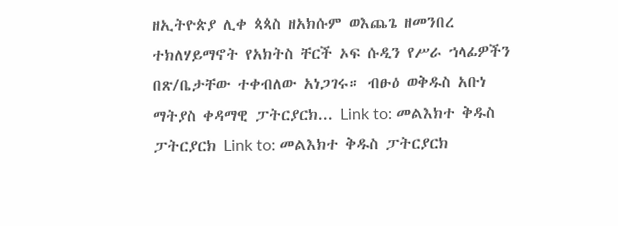ዘኢትዮጵያ ሊቀ ጳጳስ ዘአክሱም ወእጨጌ ዘመንበረ ተክለሃይማኖት የአክትስ ቸርች ኦፍ ሱዲን የሥራ ኀላፊዎችን   በጽ/ቤታቸው ተቀብለው አነጋገሩ። ብፁዕ ወቅዱስ አቡነ ማትያስ ቀዳማዊ ፓትርያርክ... Link to: መልእክተ ቅዱስ ፓትርያርክ Link to: መልእክተ ቅዱስ ፓትርያርክ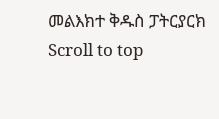መልእክተ ቅዱስ ፓትርያርክ
Scroll to top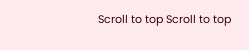Scroll to top Scroll to top